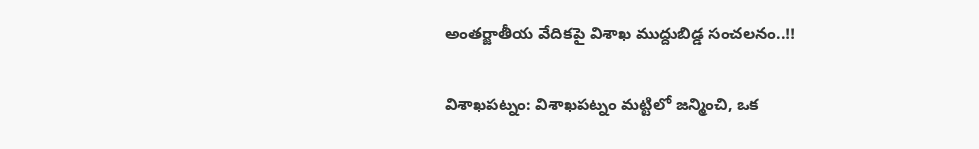అంతర్జాతీయ వేదికపై విశాఖ ముద్దుబిడ్డ సంచలనం..!!

విశాఖ‌ప‌ట్నం: విశాఖపట్నం మట్టిలో జన్మించి, ఒక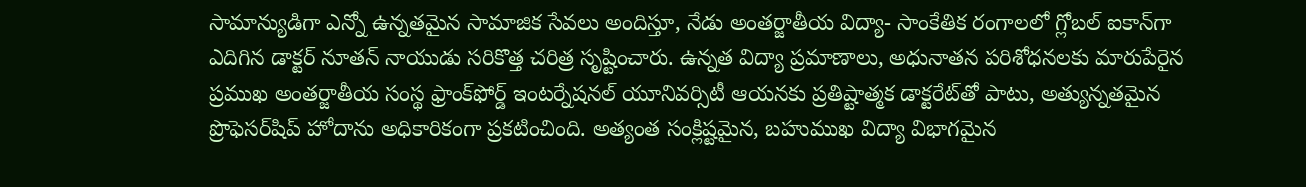సామాన్యుడిగా ఎన్నో ఉన్నతమైన సామాజిక సేవలు అందిస్తూ, నేడు అంతర్జాతీయ విద్యా- సాంకేతిక రంగాలలో గ్లోబల్ ఐకాన్‌గా ఎదిగిన డాక్టర్ నూతన్ నాయుడు సరికొత్త చరిత్ర సృష్టించారు. ఉన్నత విద్యా ప్రమాణాలు, అధునాతన పరిశోధనలకు మారుపేరైన ప్రముఖ అంతర్జాతీయ సంస్థ ఫ్రాంక్‌ఫోర్డ్ ఇంటర్నేషనల్ యూనివర్సిటీ ఆయనకు ప్రతిష్టాత్మక డాక్టరేట్‌తో పాటు, అత్యున్నతమైన ప్రొఫెసర్‌షిప్ హోదాను అధికారికంగా ప్రకటించింది. అత్యంత సంక్లిష్టమైన, బహుముఖ విద్యా విభాగమైన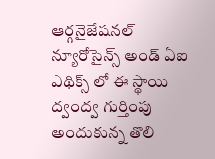ఆర్గనైజేషనల్ న్యూరోసైన్స్ అండ్ ఏఐ ఎథిక్స్ లో ఈ స్థాయి ద్వంద్వ గుర్తింపు అందుకున్న తొలి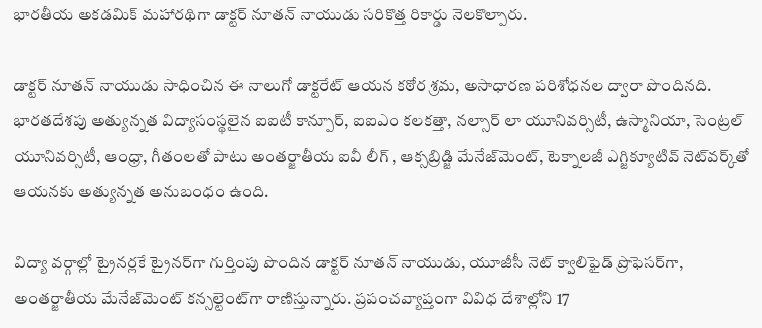భారతీయ అకడమిక్ మహారథిగా డాక్టర్ నూతన్ నాయుడు సరికొత్త రికార్డు నెలకొల్పారు.

డాక్టర్ నూతన్ నాయుడు సాధించిన ఈ నాలుగో డాక్టరేట్ ఆయన కఠోర శ్రమ, అసాధారణ పరిశోధనల ద్వారా పొందినది. భారతదేశపు అత్యున్నత విద్యాసంస్థలైన ఐఐటీ కాన్పూర్, ఐఐఎం కలకత్తా, నల్సార్ లా యూనివర్సిటీ, ఉస్మానియా, సెంట్రల్ యూనివర్సిటీ, ఆంధ్రా, గీతంలతో పాటు అంతర్జాతీయ ఐవీ లీగ్ , ఆక్సబ్రిడ్జి మేనేజ్‌మెంట్, టెక్నాలజీ ఎగ్జిక్యూటివ్ నెట్‌వర్క్‌తో ఆయనకు అత్యున్నత అనుబంధం ఉంది.

విద్యా వర్గాల్లో ట్రైనర్లకే ట్రైనర్‌గా గుర్తింపు పొందిన డాక్టర్ నూతన్ నాయుడు, యూజీసీ నెట్ క్వాలిఫైడ్ ప్రొఫెసర్‌గా, అంతర్జాతీయ మేనేజ్‌మెంట్ కన్సల్టెంట్‌గా రాణిస్తున్నారు. ప్రపంచవ్యాప్తంగా వివిధ దేశాల్లోని 17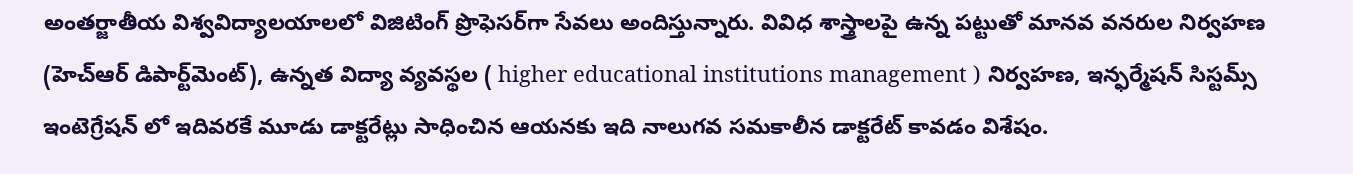అంతర్జాతీయ విశ్వవిద్యాలయాలలో విజిటింగ్ ప్రొఫెసర్‌గా సేవలు అందిస్తున్నారు. వివిధ శాస్త్రాలపై ఉన్న పట్టుతో మానవ వనరుల నిర్వహణ (హెచ్ఆర్ డిపార్ట్‌మెంట్‌), ఉన్నత విద్యా వ్యవస్థల ( higher educational institutions management ) నిర్వహణ, ఇన్ఫర్మేషన్ సిస్టమ్స్ ఇంటెగ్రేషన్ లో ఇదివరకే మూడు డాక్టరేట్లు సాధించిన ఆయనకు ఇది నాలుగవ సమకాలీన డాక్టరేట్ కావడం విశేషం.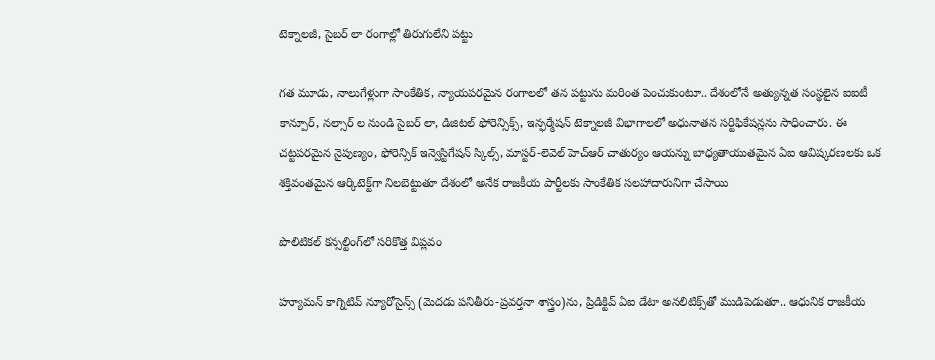టెక్నాలజీ, సైబర్ లా రంగాల్లో తిరుగులేని పట్టు

గత మూడు, నాలుగేళ్లుగా సాంకేతిక, న్యాయపరమైన రంగాలలో తన పట్టును మరింత పెంచుకుంటూ.. దేశంలోనే అత్యున్నత సంస్థలైన ఐఐటీ కాన్పూర్, నల్సార్ ల నుండి సైబర్ లా, డిజిటల్ ఫోరెన్సిక్స్, ఇన్ఫర్మేషన్ టెక్నాలజీ విభాగాలలో అధునాతన సర్టిఫికేషన్లను సాధించారు. ఈ చట్టపరమైన నైపుణ్యం, ఫోరెన్సిక్ ఇన్వెస్టిగేషన్ స్కిల్స్, మాస్టర్-లెవెల్ హెచ్ఆర్ చాతుర్యం ఆయన్ను బాధ్యతాయుతమైన ఏఐ ఆవిష్కరణలకు ఒక శక్తివంతమైన ఆర్కిటెక్ట్‌గా నిలబెట్టుతూ దేశంలో అనేక రాజకీయ పార్టీలకు సాంకేతిక సలహాదారునిగా చేసాయి

పొలిటికల్ కన్సల్టింగ్‌లో సరికొత్త విప్లవం

హ్యూమన్ కాగ్నిటివ్ న్యూరోసైన్స్ (మెదడు పనితీరు-ప్రవర్తనా శాస్త్రం)ను, ప్రిడిక్టివ్ ఏఐ డేటా అనలిటిక్స్‌తో ముడిపెడుతూ.. ఆధునిక రాజకీయ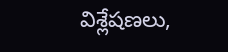విశ్లేషణలు,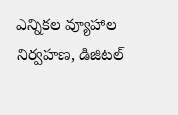ఎన్నికల వ్యూహాల నిర్వహణ, డిజిటల్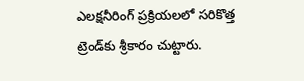ఎలక్షనీరింగ్ ప్రక్రియలలో సరికొత్త ట్రెండ్‌కు శ్రీకారం చుట్టారు.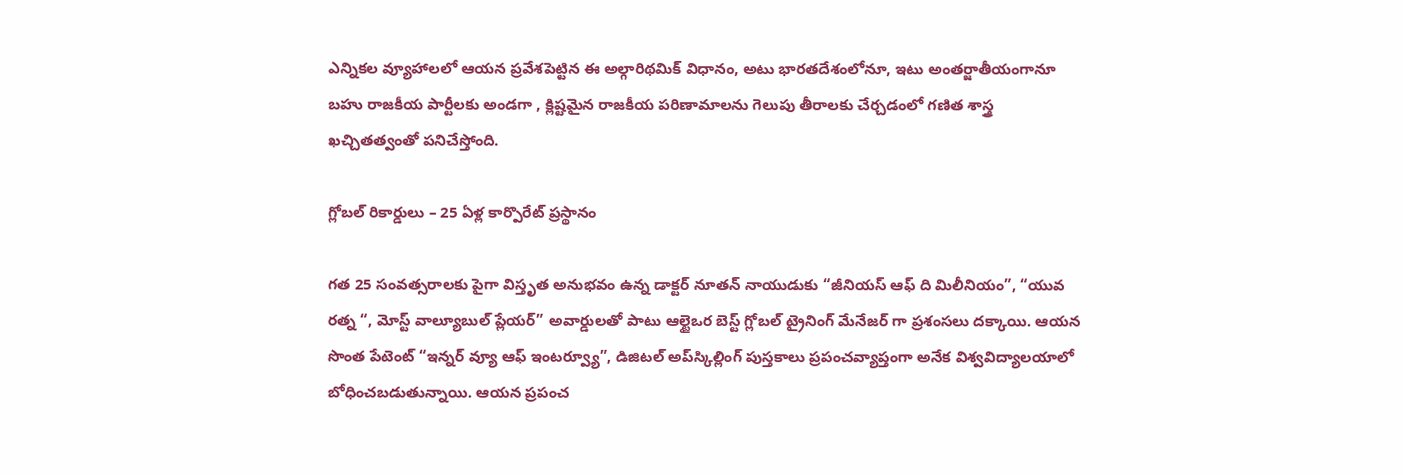ఎన్నికల వ్యూహాలలో ఆయన ప్రవేశపెట్టిన ఈ అల్గారిథమిక్ విధానం, అటు భారతదేశంలోనూ, ఇటు అంతర్జాతీయంగానూ బహు రాజకీయ పార్టీలకు అండగా , క్లిష్టమైన రాజకీయ పరిణామాలను గెలుపు తీరాలకు చేర్చడంలో గణిత శాస్త్ర ఖచ్చితత్వంతో పనిచేస్తోంది.

గ్లోబల్ రికార్డులు – 25 ఏళ్ల కార్పొరేట్ ప్రస్థానం

గత 25 సంవత్సరాలకు పైగా విస్తృత అనుభవం ఉన్న డాక్టర్ నూత‌న్ నాయుడుకు “జీనియస్ ఆఫ్ ది మిలీనియం”, “యువ రత్న “, మోస్ట్ వాల్యూబుల్ ప్లేయర్” అవార్డులతో పాటు ఆల్టైఒర బెస్ట్ గ్లోబల్ ట్రైనింగ్ మేనేజర్ గా ప్రశంసలు దక్కాయి. ఆయన సొంత పేటెంట్ “ఇన్నర్ వ్యూ ఆఫ్ ఇంటర్వ్యూ”, డిజిటల్ అప్‌స్కిల్లింగ్ పుస్తకాలు ప్రపంచవ్యాప్తంగా అనేక విశ్వవిద్యాలయాలో బోధించబడుతున్నాయి. ఆయన ప్రపంచ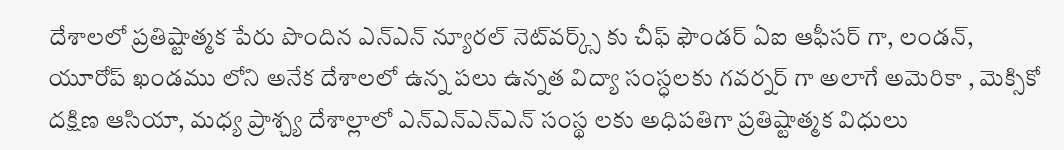దేశాలలో ప్రతిష్టాత్మక పేరు పొందిన ఎన్ఎన్‌ న్యూరల్ నెట్‌వర్క్స్ కు చీఫ్ ఫౌండర్ ఏఐ ఆఫీసర్ గా, లండన్, యూరోప్ ఖండము లోని అనేక దేశాలలో ఉన్న పలు ఉన్నత విద్యా సంస్ధలకు గవర్నర్ గా అలాగే అమెరికా , మెక్సికో దక్షిణ ఆసియా, మధ్య ప్రాశ్చ్య దేశాల్లాలో ఎన్ఎన్‌ఎన్ఎన్‌ సంస్థ లకు అధిపతిగా ప్రతిష్టాత్మక విధులు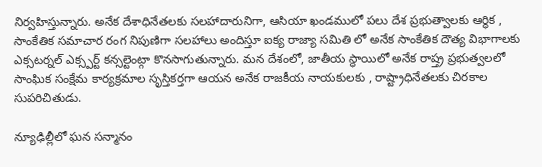నిర్వహిస్తున్నారు. అనేక దేశాధినేతలకు సలహాదారునిగా, ఆసియా ఖండములో పలు దేశ ప్రభుత్వాలకు ఆర్థిక , సాంకేతిక సమాచార రంగ నిపుణిగా సలహాలు అందిస్తూ ఐక్య రాజ్యా సమితి లో అనేక సాంకేతిక దౌత్య విభాగాలకు ఎక్సటర్నల్ ఎక్స్పర్ట్ కన్సల్టెంట్గా కొనసాగుతున్నారు. మన దేశంలో, జాతీయ స్థాయిలో అనేక రాష్త్ర ప్రభుత్వలలో సాంఘిక సంక్షేమ కార్యక్రమాల సృస్తికర్తగా ఆయన అనేక రాజకీయ నాయకులకు , రాష్ట్రాధినేతలకు చిరకాల సుపరిచితుడు.

న్యూఢిల్లీలో ఘన సన్మానం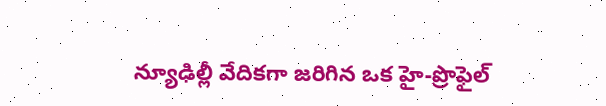న్యూఢిల్లీ వేదికగా జరిగిన ఒక హై-ప్రొఫైల్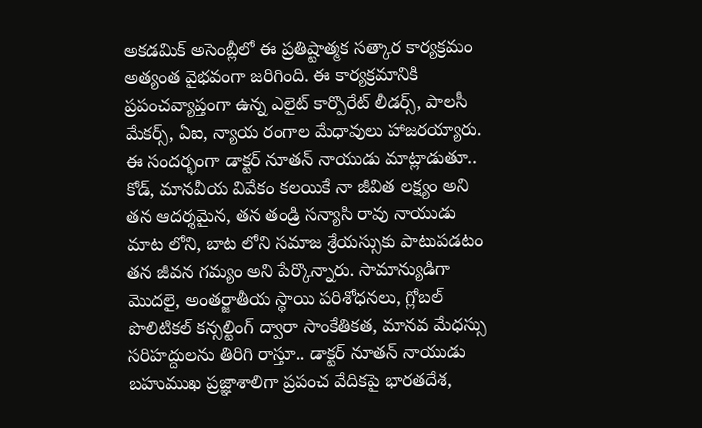అకడమిక్ అసెంబ్లీలో ఈ ప్రతిష్టాత్మక సత్కార కార్యక్రమం అత్యంత వైభవంగా జరిగింది. ఈ కార్యక్రమానికి ప్రపంచవ్యాప్తంగా ఉన్న ఎలైట్ కార్పొరేట్ లీడర్స్, పాలసీ మేకర్స్, ఏఐ, న్యాయ రంగాల మేధావులు హాజరయ్యారు. ఈ సందర్భంగా డాక్టర్ నూతన్ నాయుడు మాట్లాడుతూ.. కోడ్, మానవీయ వివేకం కలయికే నా జీవిత లక్ష్యం అని తన ఆదర్శమైన, తన తండ్రి సన్యాసి రావు నాయుడు మాట లోని, బాట లోని సమాజ శ్రేయస్సుకు పాటుపడటం తన జీవన గమ్యం అని పేర్కొన్నారు. సామాన్యుడిగా మొదలై, అంతర్జాతీయ స్థాయి పరిశోధనలు, గ్లోబల్ పొలిటికల్ కన్సల్టింగ్ ద్వారా సాంకేతికత, మానవ మేధస్సు సరిహద్దులను తిరిగి రాస్తూ.. డాక్టర్ నూతన్ నాయుడు బహుముఖ ప్రజ్ఞాశాలిగా ప్రపంచ వేదికపై భారతదేశ,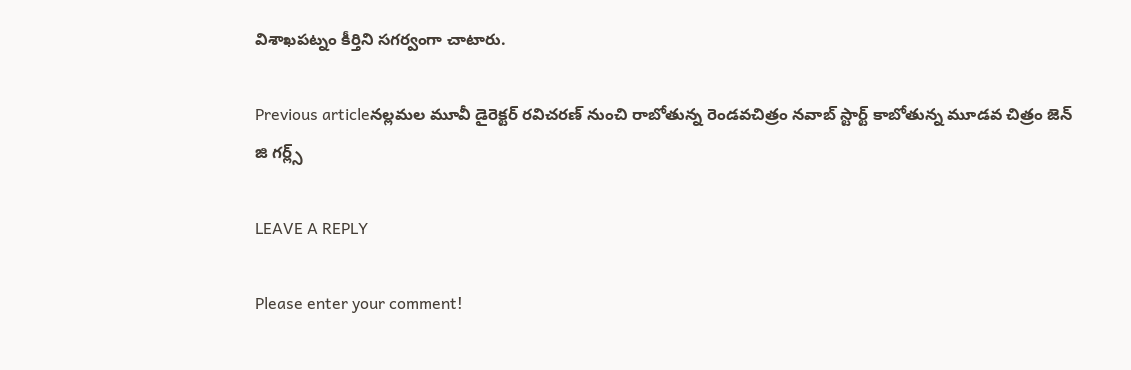విశాఖపట్నం కీర్తిని సగర్వంగా చాటారు.

Previous articleనల్లమల మూవీ డైరెక్టర్ రవిచరణ్ నుంచి రాబోతున్న రెండవచిత్రం నవాబ్ స్టార్ట్ కాబోతున్న మూడవ చిత్రం జెన్ జి గర్ల్స్

LEAVE A REPLY

Please enter your comment!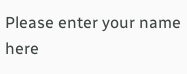Please enter your name here